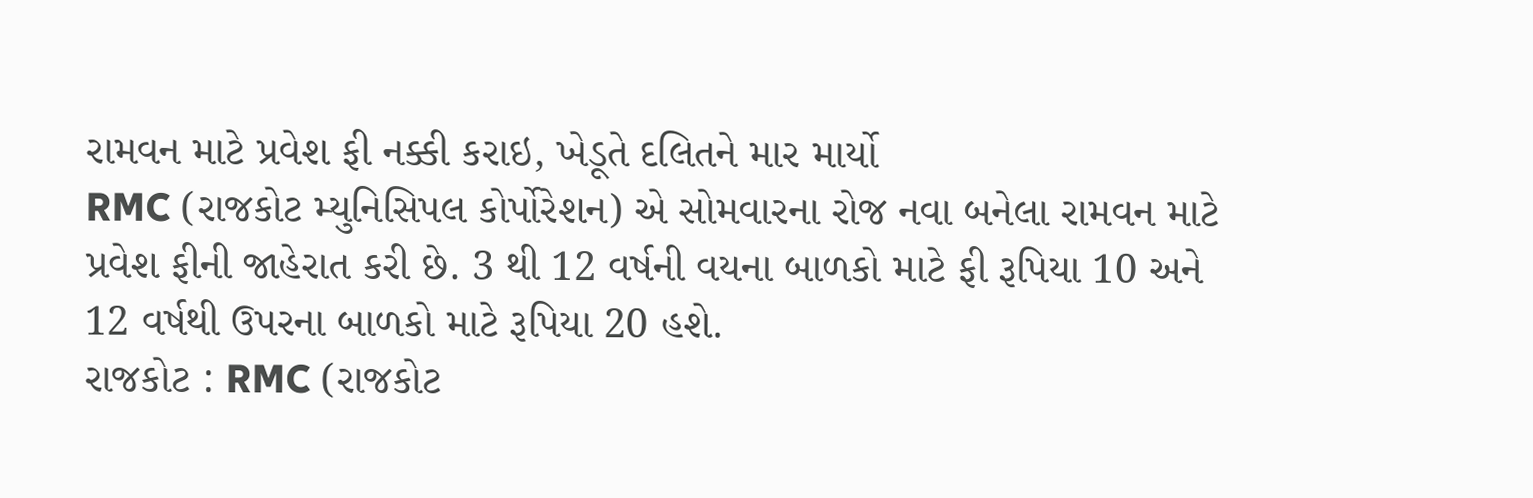રામવન માટે પ્રવેશ ફી નક્કી કરાઇ, ખેડૂતે દલિતને માર માર્યો
RMC (રાજકોટ મ્યુનિસિપલ કોર્પોરેશન) એ સોમવારના રોજ નવા બનેલા રામવન માટે પ્રવેશ ફીની જાહેરાત કરી છે. 3 થી 12 વર્ષની વયના બાળકો માટે ફી રૂપિયા 10 અને 12 વર્ષથી ઉપરના બાળકો માટે રૂપિયા 20 હશે.
રાજકોટ : RMC (રાજકોટ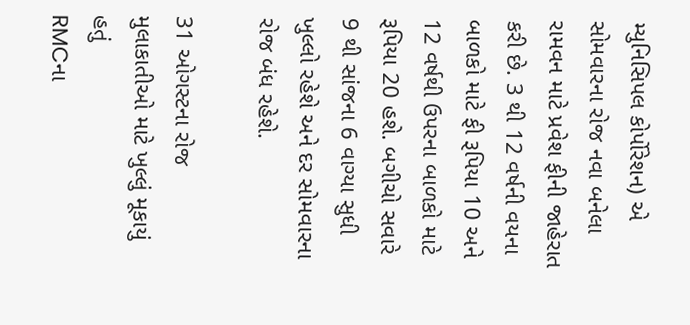મ્યુનિસિપલ કોર્પોરેશન) એ સોમવારના રોજ નવા બનેલા રામવન માટે પ્રવેશ ફીની જાહેરાત કરી છે. 3 થી 12 વર્ષની વયના બાળકો માટે ફી રૂપિયા 10 અને 12 વર્ષથી ઉપરના બાળકો માટે રૂપિયા 20 હશે. બગીચો સવારે 9 થી સાંજના 6 વાગ્યા સુધી ખુલ્લો રહેશે અને દર સોમવારના રોજ બંધ રહેશે.

31 ઓગસ્ટના રોજ મુલાકાતીઓ માટે ખુલ્લું મૂકાયું હતું
RMCના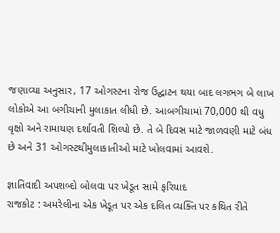જણાવ્યા અનુસાર, 17 ઓગસ્ટના રોજ ઉદ્ઘાટન થયા બાદ લગભગ બે લાખ લોકોએ આ બગીચાની મુલાકાત લીધી છે. આબગીચામાં 70,000 થી વધુ વૃક્ષો અને રામાયણ દર્શાવતી શિલ્પો છે. તે બે દિવસ માટે જાળવણી માટે બંધ છે અને 31 ઓગસ્ટથીમુલાકાતીઓ માટે ખોલવામાં આવશે.

જ્ઞાતિવાદી અપશબ્દો બોલવા પર ખેડૂત સામે ફરિયાદ
રાજકોટ : અમરેલીના એક ખેડૂત પર એક દલિત વ્યક્તિ પર કથિત રીતે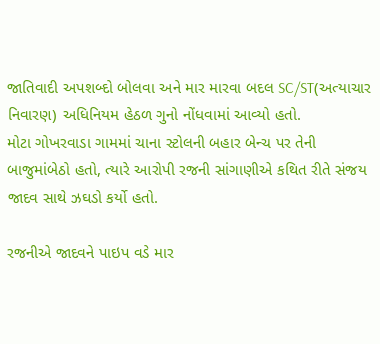જાતિવાદી અપશબ્દો બોલવા અને માર મારવા બદલ SC/ST(અત્યાચાર નિવારણ) અધિનિયમ હેઠળ ગુનો નોંધવામાં આવ્યો હતો.
મોટા ગોખરવાડા ગામમાં ચાના સ્ટોલની બહાર બેન્ચ પર તેની બાજુમાંબેઠો હતો, ત્યારે આરોપી રજની સાંગાણીએ કથિત રીતે સંજય જાદવ સાથે ઝઘડો કર્યો હતો.

રજનીએ જાદવને પાઇપ વડે માર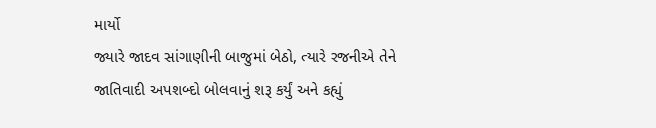માર્યો
જ્યારે જાદવ સાંગાણીની બાજુમાં બેઠો, ત્યારે રજનીએ તેને જાતિવાદી અપશબ્દો બોલવાનું શરૂ કર્યું અને કહ્યું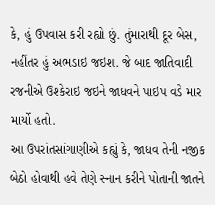કે, હું ઉપવાસ કરી રહ્યો છું. તુંમારાથી દૂર બેસ, નહીંતર હું અભડાઇ જઇશ. જે બાદ જાતિવાદી રજનીએ ઉશ્કેરાઇ જઇને જાધવને પાઇપ વડે માર માર્યો હતો.
આ ઉપરાંતસાંગાણીએ કહ્યું કે, જાધવ તેની નજીક બેઠો હોવાથી હવે તેણે સ્નાન કરીને પોતાની જાતને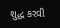શુદ્ધ કરવી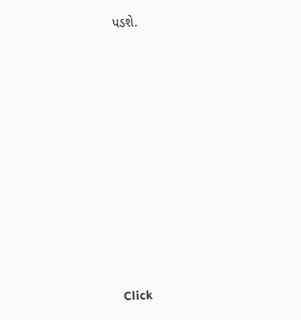પડશે.












Click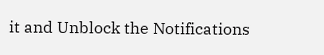it and Unblock the Notifications